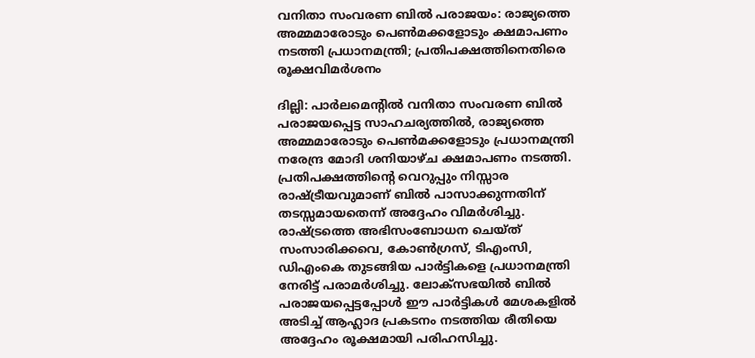വനിതാ സംവരണ ബിൽ പരാജയം: രാജ്യത്തെ അമ്മമാരോടും പെൺമക്കളോടും ക്ഷമാപണം നടത്തി പ്രധാനമന്ത്രി; പ്രതിപക്ഷത്തിനെതിരെ രൂക്ഷവിമർശനം

ദില്ലി: പാർലമെന്റിൽ വനിതാ സംവരണ ബിൽ പരാജയപ്പെട്ട സാഹചര്യത്തിൽ, രാജ്യത്തെ അമ്മമാരോടും പെൺമക്കളോടും പ്രധാനമന്ത്രി നരേന്ദ്ര മോദി ശനിയാഴ്ച ക്ഷമാപണം നടത്തി. പ്രതിപക്ഷത്തിന്റെ വെറുപ്പും നിസ്സാര രാഷ്ട്രീയവുമാണ് ബിൽ പാസാക്കുന്നതിന് തടസ്സമായതെന്ന് അദ്ദേഹം വിമർശിച്ചു. രാഷ്ട്രത്തെ അഭിസംബോധന ചെയ്ത് സംസാരിക്കവെ, കോൺഗ്രസ്, ടിഎംസി, ഡിഎംകെ തുടങ്ങിയ പാർട്ടികളെ പ്രധാനമന്ത്രി നേരിട്ട് പരാമർശിച്ചു. ലോക്സഭയിൽ ബിൽ പരാജയപ്പെട്ടപ്പോൾ ഈ പാർട്ടികൾ മേശകളിൽ അടിച്ച് ആഹ്ലാദ പ്രകടനം നടത്തിയ രീതിയെ അദ്ദേഹം രൂക്ഷമായി പരിഹസിച്ചു.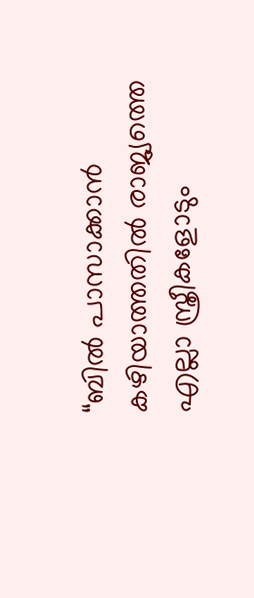“ബിൽ പാസാക്കാൻ കഴിയാത്തതിൽ രാജ്യത്തെ എല്ലാ സ്ത്രീകളോടും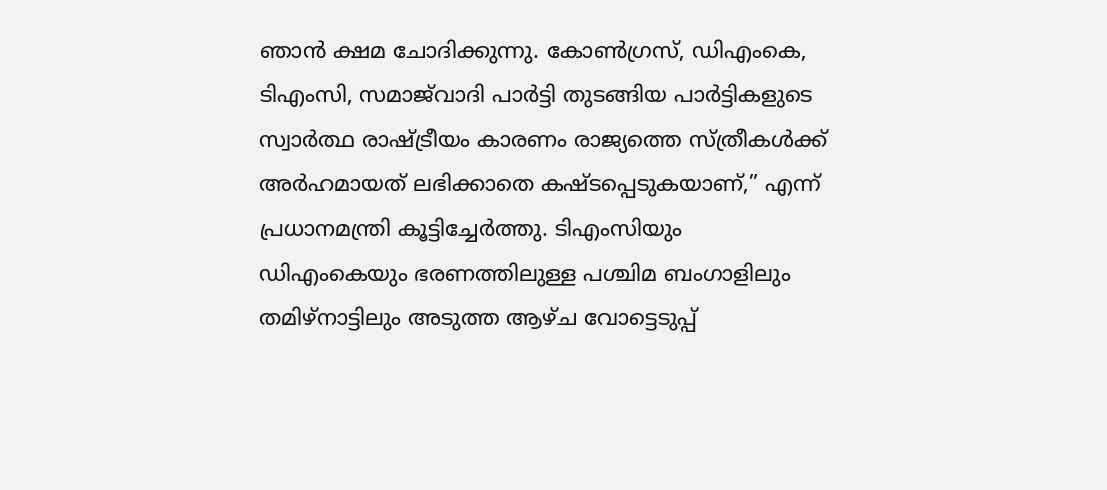ഞാൻ ക്ഷമ ചോദിക്കുന്നു. കോൺഗ്രസ്, ഡിഎംകെ, ടിഎംസി, സമാജ്‌വാദി പാർട്ടി തുടങ്ങിയ പാർട്ടികളുടെ സ്വാർത്ഥ രാഷ്ട്രീയം കാരണം രാജ്യത്തെ സ്ത്രീകൾക്ക് അർഹമായത് ലഭിക്കാതെ കഷ്ടപ്പെടുകയാണ്,” എന്ന് പ്രധാനമന്ത്രി കൂട്ടിച്ചേർത്തു. ടിഎംസിയും ഡിഎംകെയും ഭരണത്തിലുള്ള പശ്ചിമ ബംഗാളിലും തമിഴ്‌നാട്ടിലും അടുത്ത ആഴ്ച വോട്ടെടുപ്പ്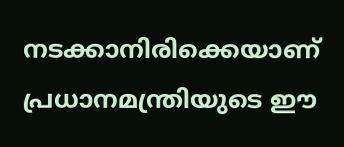നടക്കാനിരിക്കെയാണ് പ്രധാനമന്ത്രിയുടെ ഈ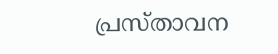പ്രസ്താവന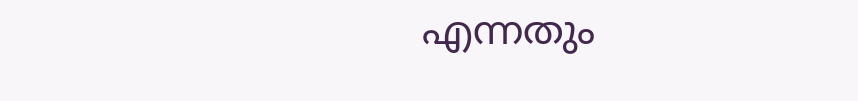എന്നതും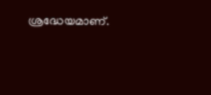ശ്രദ്ധേയമാണ്.